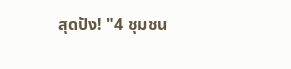สุดปัง! "4 ชุมชน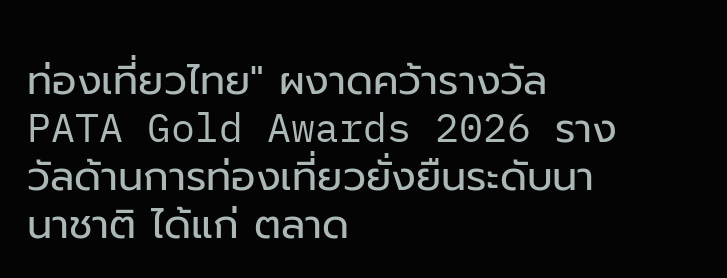ท่องเที่ยวไทย" ผงาดคว้ารางวัล PATA Gold Awards 2026 รางวัลด้านการท่องเที่ยวยั่งยืนระดับนานาชาติ ได้แก่ ตลาด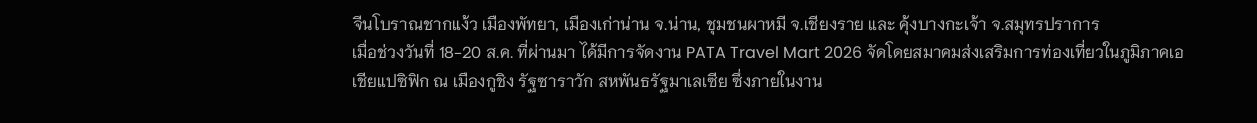จีนโบราณชากแง้ว เมืองพัทยา, เมืองเก่าน่าน จ.น่าน, ชุมชนผาหมี จ.เชียงราย และ คุ้งบางกะเจ้า จ.สมุทรปราการ
เมื่อช่วงวันที่ 18-20 ส.ค. ที่ผ่านมา ได้มีการจัดงาน PATA Travel Mart 2026 จัดโดยสมาคมส่งเสริมการท่องเที่ยวในภูมิภาคเอเชียแปซิฟิก ณ เมืองกูชิง รัฐซาราวัก สหพันธรัฐมาเลเซีย ซึ่งภายในงาน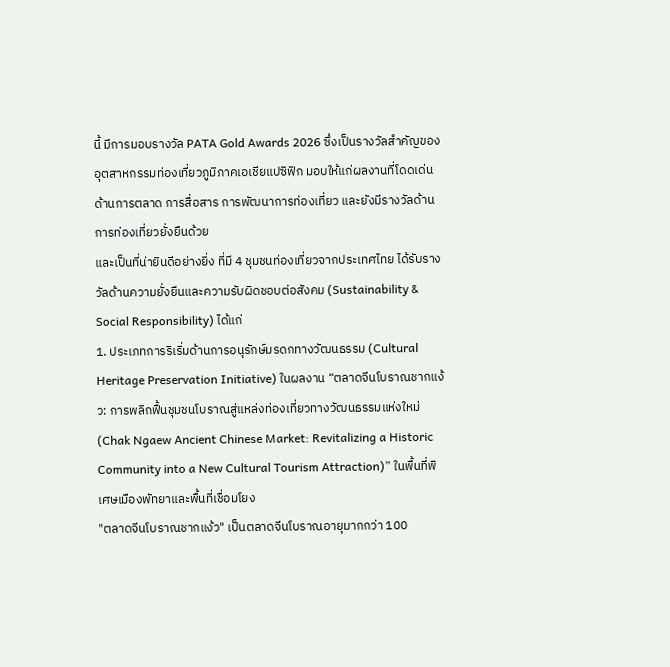นี้ มีการมอบรางวัล PATA Gold Awards 2026 ซึ่งเป็นรางวัลสำคัญของอุตสาหกรรมท่องเที่ยวภูมิภาคเอเชียแปซิฟิก มอบให้แก่ผลงานที่โดดเด่นด้านการตลาด การสื่อสาร การพัฒนาการท่องเที่ยว และยังมีรางวัลด้านการท่องเที่ยวยั่งยืนด้วย
และเป็นที่น่ายินดีอย่างยิ่ง ที่มี 4 ชุมชนท่องเที่ยวจากประเทศไทย ได้รับรางวัลด้านความยั่งยืนและความรับผิดชอบต่อสังคม (Sustainability & Social Responsibility) ได้แก่
1. ประเภทการริเริ่มด้านการอนุรักษ์มรดกทางวัฒนธรรม (Cultural Heritage Preservation Initiative) ในผลงาน “ตลาดจีนโบราณชากแง้ว: การพลิกฟื้นชุมชนโบราณสู่แหล่งท่องเที่ยวทางวัฒนธรรมแห่งใหม่ (Chak Ngaew Ancient Chinese Market: Revitalizing a Historic Community into a New Cultural Tourism Attraction)” ในพื้นที่พิเศษเมืองพัทยาและพื้นที่เชื่อมโยง
"ตลาดจีนโบราณชากแง้ว" เป็นตลาดจีนโบราณอายุมากกว่า 100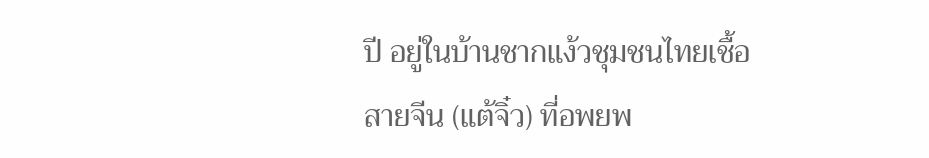ปี อยู่ในบ้านชากแง้วชุมชนไทยเชื้อสายจีน (แต้จิ๋ว) ที่อพยพ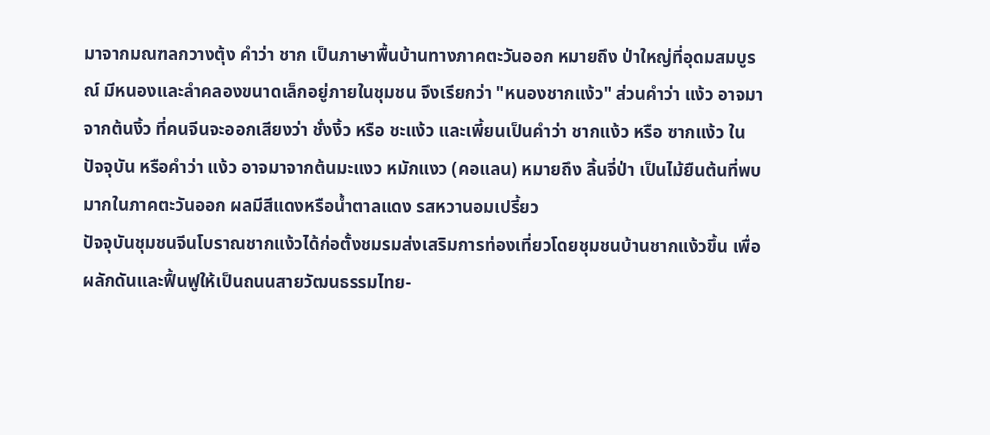มาจากมณฑลกวางตุ้ง คำว่า ชาก เป็นภาษาพื้นบ้านทางภาคตะวันออก หมายถึง ป่าใหญ่ที่อุดมสมบูรณ์ มีหนองและลำคลองขนาดเล็กอยู่ภายในชุมชน จึงเรียกว่า "หนองชากแง้ว" ส่วนคำว่า แง้ว อาจมาจากต้นงิ้ว ที่คนจีนจะออกเสียงว่า ชั่งงิ้ว หรือ ชะแง้ว และเพี้ยนเป็นคำว่า ชากแง้ว หรือ ซากแง้ว ในปัจจุบัน หรือคำว่า แง้ว อาจมาจากต้นมะแงว หมักแงว (คอแลน) หมายถึง ลิ้นจี่ป่า เป็นไม้ยืนต้นที่พบมากในภาคตะวันออก ผลมีสีแดงหรือน้ำตาลแดง รสหวานอมเปรี้ยว
ปัจจุบันชุมชนจีนโบราณชากแง้วได้ก่อตั้งชมรมส่งเสริมการท่องเที่ยวโดยชุมชนบ้านชากแง้วขึ้น เพื่อผลักดันและฟื้นฟูให้เป็นถนนสายวัฒนธรรมไทย-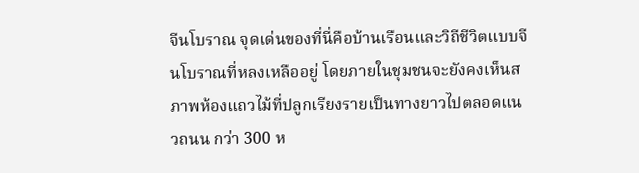จีนโบราณ จุดเด่นของที่นี่คือบ้านเรือนและวิถีชีวิตแบบจีนโบราณที่หลงเหลืออยู่ โดยภายในชุมชนจะยังคงเห็นสภาพห้องแถวไม้ที่ปลูกเรียงรายเป็นทางยาวไปตลอดแนวถนน กว่า 300 ห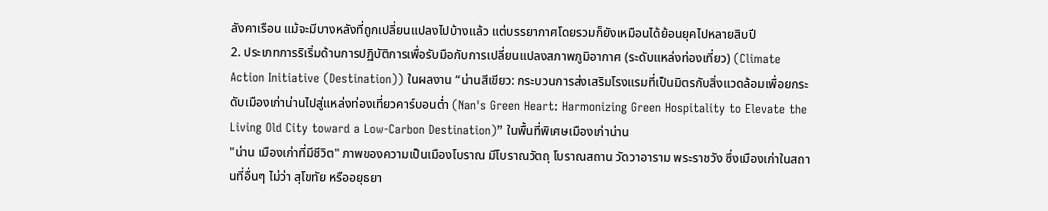ลังคาเรือน แม้จะมีบางหลังที่ถูกเปลี่ยนแปลงไปบ้างแล้ว แต่บรรยากาศโดยรวมก็ยังเหมือนได้ย้อนยุคไปหลายสิบปี
2. ประเภทการริเริ่มด้านการปฏิบัติการเพื่อรับมือกับการเปลี่ยนแปลงสภาพภูมิอากาศ (ระดับแหล่งท่องเที่ยว) (Climate Action Initiative (Destination)) ในผลงาน “น่านสีเขียว: กระบวนการส่งเสริมโรงแรมที่เป็นมิตรกับสิ่งแวดล้อมเพื่อยกระดับเมืองเก่าน่านไปสู่แหล่งท่องเที่ยวคาร์บอนต่ำ (Nan's Green Heart: Harmonizing Green Hospitality to Elevate the Living Old City toward a Low-Carbon Destination)” ในพื้นที่พิเศษเมืองเก่าน่าน
"น่าน เมืองเก่าที่มีชีวิต" ภาพของความเป็นเมืองโบราณ มีโบราณวัตถุ โบราณสถาน วัดวาอาราม พระราชวัง ซึ่งเมืองเก่าในสถานที่อื่นๆ ไม่ว่า สุโขทัย หรืออยุธยา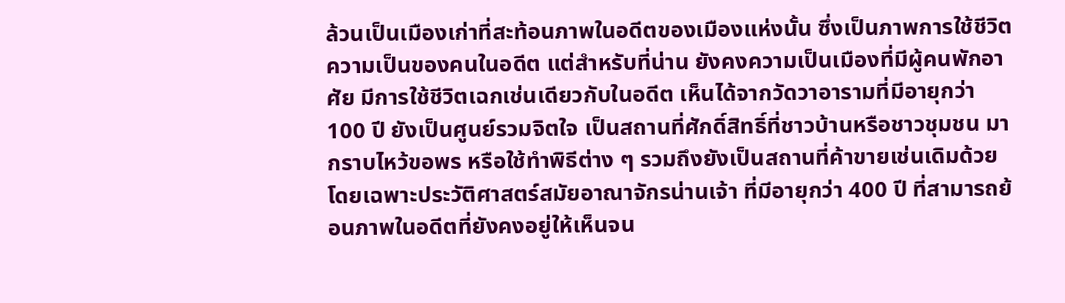ล้วนเป็นเมืองเก่าที่สะท้อนภาพในอดีตของเมืองแห่งนั้น ซึ่งเป็นภาพการใช้ชีวิตความเป็นของคนในอดีต แต่สำหรับที่น่าน ยังคงความเป็นเมืองที่มีผู้คนพักอาศัย มีการใช้ชีวิตเฉกเช่นเดียวกับในอดีต เห็นได้จากวัดวาอารามที่มีอายุกว่า 100 ปี ยังเป็นศูนย์รวมจิตใจ เป็นสถานที่ศักดิ์สิทธิ์ที่ชาวบ้านหรือชาวชุมชน มากราบไหว้ขอพร หรือใช้ทำพิธีต่าง ๆ รวมถึงยังเป็นสถานที่ค้าขายเช่นเดิมด้วย โดยเฉพาะประวัติศาสตร์สมัยอาณาจักรน่านเจ้า ที่มีอายุกว่า 400 ปี ที่สามารถย้อนภาพในอดีตที่ยังคงอยู่ให้เห็นจน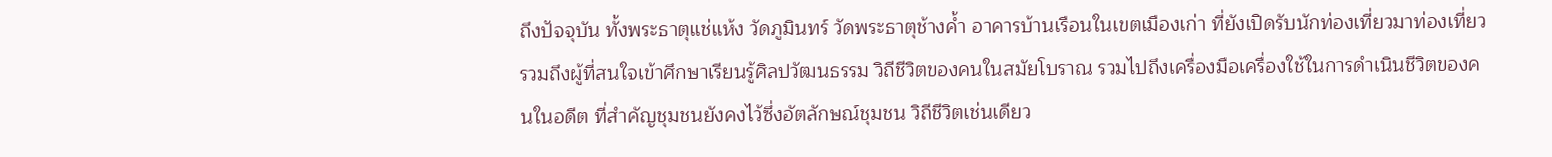ถึงปัจจุบัน ทั้งพระธาตุแช่แห้ง วัดภูมินทร์ วัดพระธาตุช้างค้ำ อาคารบ้านเรือนในเขตเมืองเก่า ที่ยังเปิดรับนักท่องเที่ยวมาท่องเที่ยว รวมถึงผู้ที่สนใจเข้าศึกษาเรียนรู้ศิลปวัฒนธรรม วิถีชีวิตของคนในสมัยโบราณ รวมไปถึงเครื่องมือเครื่องใช้ในการดำเนินชีวิตของคนในอดีต ที่สำคัญชุมชนยังคงไว้ซึ่งอัตลักษณ์ชุมชน วิถีชีวิตเช่นเดียว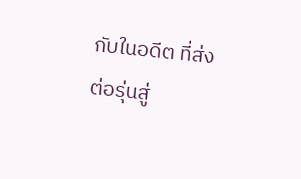กับในอดีต ที่ส่งต่อรุ่นสู่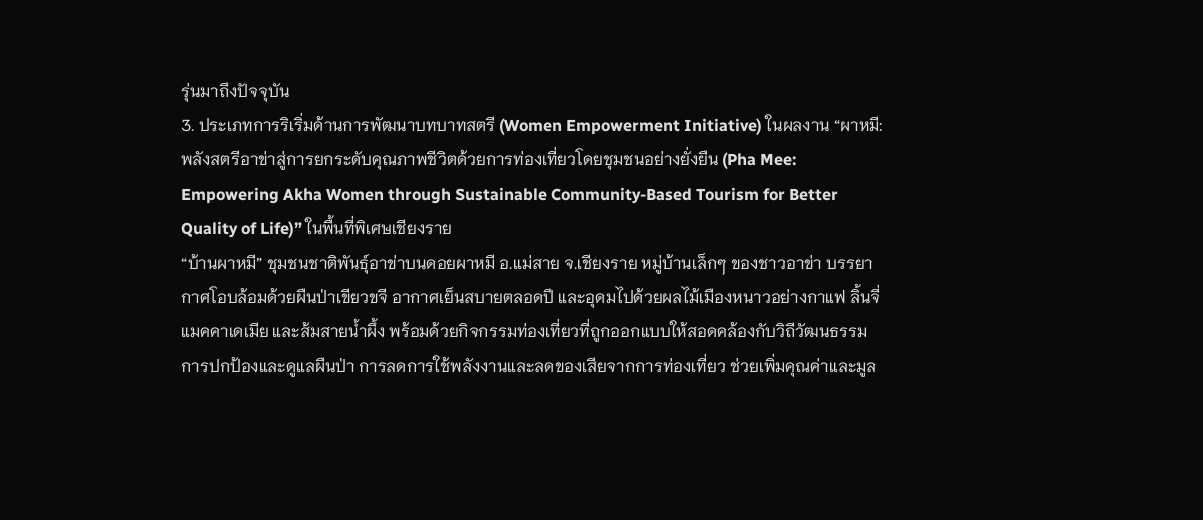รุ่นมาถึงปัจจุบัน
3. ประเภทการริเริ่มด้านการพัฒนาบทบาทสตรี (Women Empowerment Initiative) ในผลงาน “ผาหมี: พลังสตรีอาข่าสู่การยกระดับคุณภาพชีวิตด้วยการท่องเที่ยวโดยชุมชนอย่างยั่งยืน (Pha Mee: Empowering Akha Women through Sustainable Community-Based Tourism for Better Quality of Life)” ในพื้นที่พิเศษเชียงราย
“บ้านผาหมี” ชุมชนชาติพันธุ์อาข่าบนดอยผาหมี อ.แม่สาย จ.เชียงราย หมู่บ้านเล็กๆ ของชาวอาข่า บรรยากาศโอบล้อมด้วยผืนป่าเขียวขจี อากาศเย็นสบายตลอดปี และอุดมไปด้วยผลไม้เมืองหนาวอย่างกาแฟ ลิ้นจี่ แมคคาเดเมีย และส้มสายน้ำผึ้ง พร้อมด้วยกิจกรรมท่องเที่ยวที่ถูกออกแบบให้สอดคล้องกับวิถีวัฒนธรรม การปกป้องและดูแลผืนป่า การลดการใช้พลังงานและลดของเสียจากการท่องเที่ยว ช่วยเพิ่มคุณค่าและมูล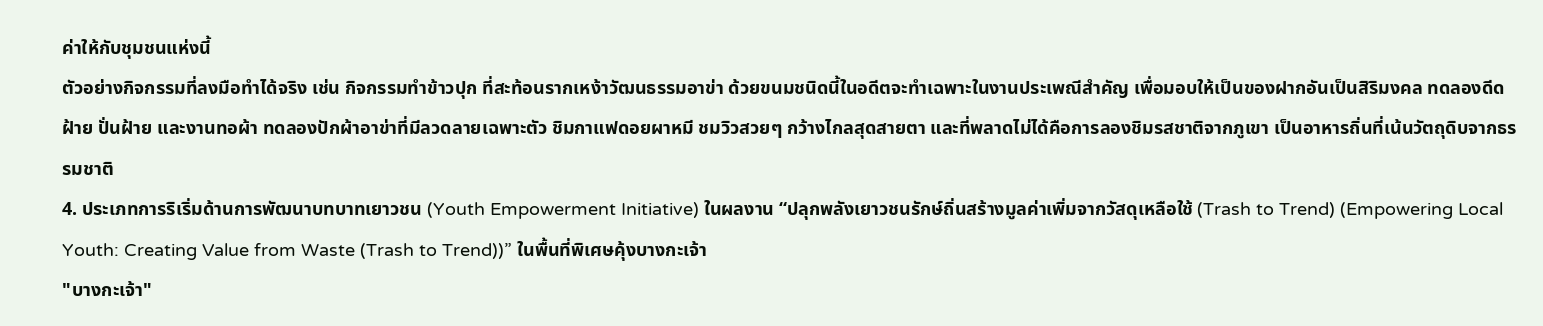ค่าให้กับชุมชนแห่งนี้
ตัวอย่างกิจกรรมที่ลงมือทำได้จริง เช่น กิจกรรมทำข้าวปุก ที่สะท้อนรากเหง้าวัฒนธรรมอาข่า ด้วยขนมชนิดนี้ในอดีตจะทำเฉพาะในงานประเพณีสำคัญ เพื่อมอบให้เป็นของฝากอันเป็นสิริมงคล ทดลองดีดฝ้าย ปั่นฝ้าย และงานทอผ้า ทดลองปักผ้าอาข่าที่มีลวดลายเฉพาะตัว ชิมกาแฟดอยผาหมี ชมวิวสวยๆ กว้างไกลสุดสายตา และที่พลาดไม่ได้คือการลองชิมรสชาติจากภูเขา เป็นอาหารถิ่นที่เน้นวัตถุดิบจากธรรมชาติ
4. ประเภทการริเริ่มด้านการพัฒนาบทบาทเยาวชน (Youth Empowerment Initiative) ในผลงาน “ปลุกพลังเยาวชนรักษ์ถิ่นสร้างมูลค่าเพิ่มจากวัสดุเหลือใช้ (Trash to Trend) (Empowering Local Youth: Creating Value from Waste (Trash to Trend))” ในพื้นที่พิเศษคุ้งบางกะเจ้า
"บางกะเจ้า"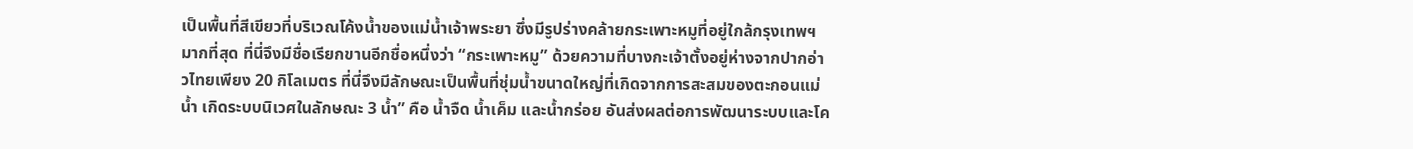เป็นพื้นที่สีเขียวที่บริเวณโค้งน้ำของแม่น้ำเจ้าพระยา ซึ่งมีรูปร่างคล้ายกระเพาะหมูที่อยู่ใกล้กรุงเทพฯมากที่สุด ที่นี่จึงมีชื่อเรียกขานอีกชื่อหนึ่งว่า “กระเพาะหมู” ด้วยความที่บางกะเจ้าตั้งอยู่ห่างจากปากอ่าวไทยเพียง 20 กิโลเมตร ที่นี่จึงมีลักษณะเป็นพื้นที่ชุ่มน้ำขนาดใหญ่ที่เกิดจากการสะสมของตะกอนแม่น้ำ เกิดระบบนิเวศในลักษณะ 3 น้ำ” คือ น้ำจืด น้ำเค็ม และน้ำกร่อย อันส่งผลต่อการพัฒนาระบบและโค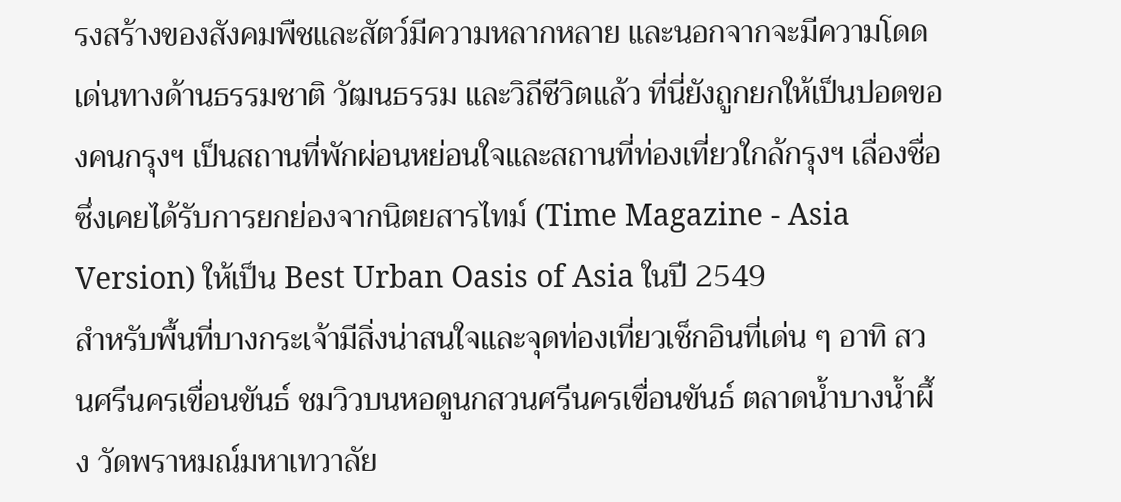รงสร้างของสังคมพืชและสัตว์มีความหลากหลาย และนอกจากจะมีความโดดเด่นทางด้านธรรมชาติ วัฒนธรรม และวิถีชีวิตแล้ว ที่นี่ยังถูกยกให้เป็นปอดของคนกรุงฯ เป็นสถานที่พักผ่อนหย่อนใจและสถานที่ท่องเที่ยวใกล้กรุงฯ เลื่องชื่อ ซึ่งเคยได้รับการยกย่องจากนิตยสารไทม์ (Time Magazine - Asia Version) ให้เป็น Best Urban Oasis of Asia ในปี 2549
สำหรับพื้นที่บางกระเจ้ามีสิ่งน่าสนใจและจุดท่องเที่ยวเช็กอินที่เด่น ๆ อาทิ สวนศรีนครเขื่อนขันธ์ ชมวิวบนหอดูนกสวนศรีนครเขื่อนขันธ์ ตลาดน้ำบางน้ำผึ้ง วัดพราหมณ์มหาเทวาลัย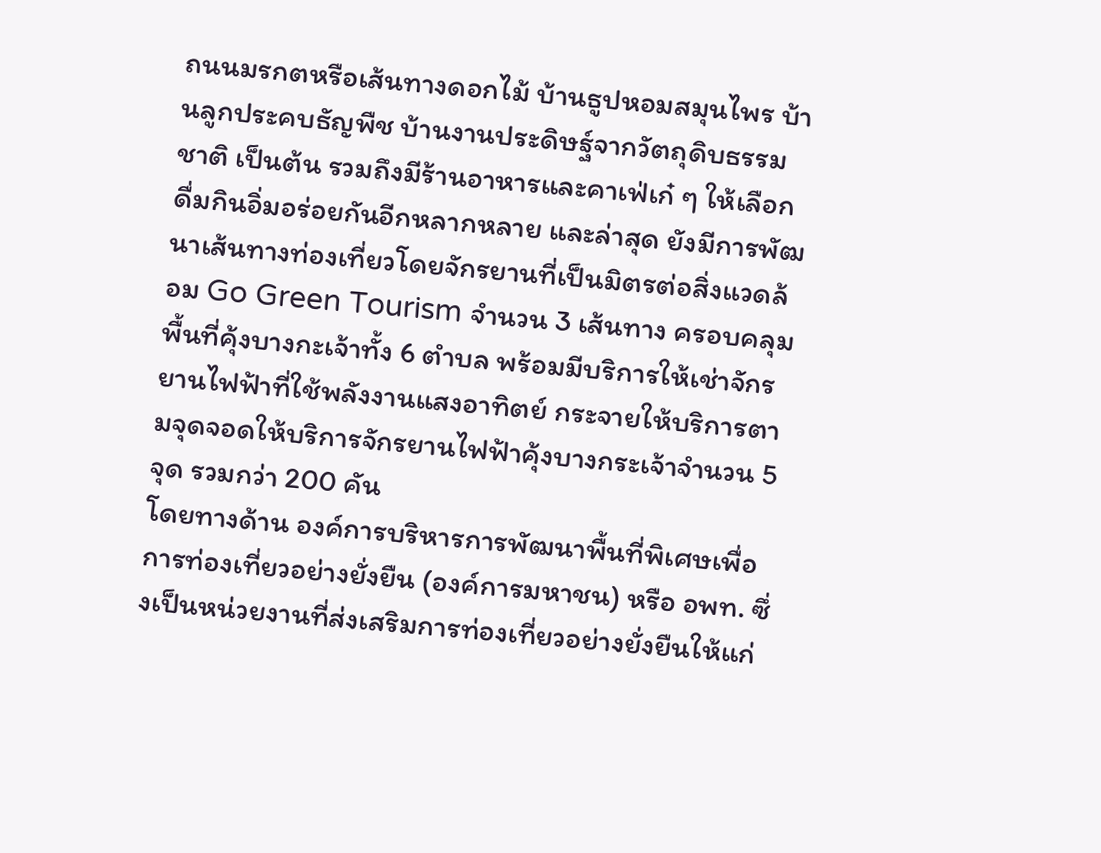ถนนมรกตหรือเส้นทางดอกไม้ บ้านธูปหอมสมุนไพร บ้านลูกประคบธัญพืช บ้านงานประดิษฐ์จากวัตถุดิบธรรมชาติ เป็นต้น รวมถึงมีร้านอาหารและคาเฟ่เก๋ ๆ ให้เลือกดื่มกินอิ่มอร่อยกันอีกหลากหลาย และล่าสุด ยังมีการพัฒนาเส้นทางท่องเที่ยวโดยจักรยานที่เป็นมิตรต่อสิ่งแวดล้อม Go Green Tourism จำนวน 3 เส้นทาง ครอบคลุมพื้นที่คุ้งบางกะเจ้าทั้ง 6 ตำบล พร้อมมีบริการให้เช่าจักรยานไฟฟ้าที่ใช้พลังงานแสงอาทิตย์ กระจายให้บริการตามจุดจอดให้บริการจักรยานไฟฟ้าคุ้งบางกระเจ้าจำนวน 5 จุด รวมกว่า 200 คัน
โดยทางด้าน องค์การบริหารการพัฒนาพื้นที่พิเศษเพื่อการท่องเที่ยวอย่างยั่งยืน (องค์การมหาชน) หรือ อพท. ซึ่งเป็นหน่วยงานที่ส่งเสริมการท่องเที่ยวอย่างยั่งยืนให้แก่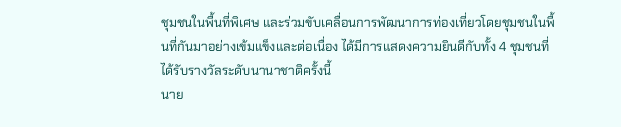ชุมชนในพื้นที่พิเศษ และร่วมขับเคลื่อนการพัฒนาการท่องเที่ยวโดยชุมชนในพื้นที่กันมาอย่างเข้มแข็งและต่อเนื่อง ได้มีการแสดงความยินดีกับทั้ง 4 ชุมชนที่ได้รับรางวัลระดับนานาชาติครั้งนี้
นาย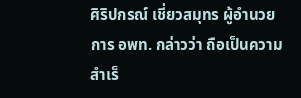ศิริปกรณ์ เชี่ยวสมุทร ผู้อำนวยการ อพท. กล่าวว่า ถือเป็นความสำเร็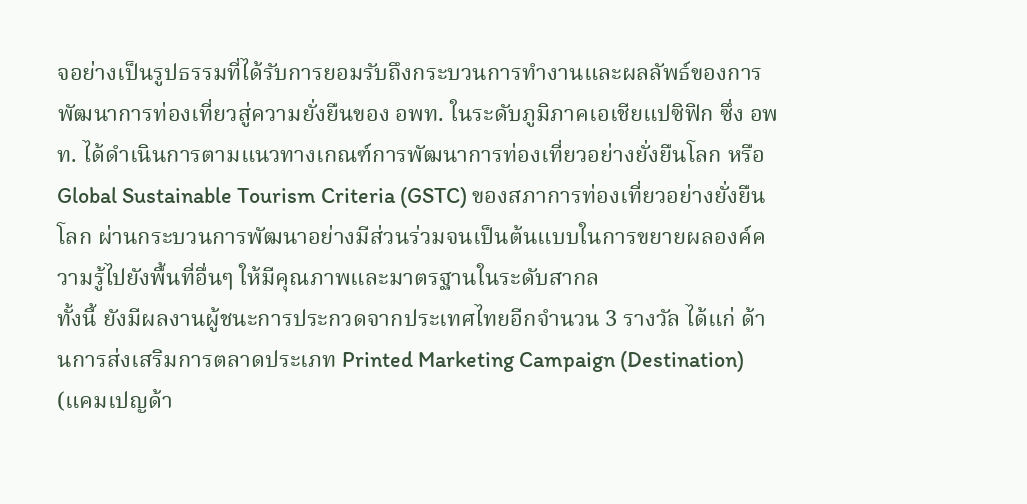จอย่างเป็นรูปธรรมที่ได้รับการยอมรับถึงกระบวนการทำงานและผลลัพธ์ของการพัฒนาการท่องเที่ยวสู่ความยั่งยืนของ อพท. ในระดับภูมิภาคเอเชียแปซิฟิก ซึ่ง อพท. ได้ดำเนินการตามแนวทางเกณฑ์การพัฒนาการท่องเที่ยวอย่างยั่งยืนโลก หรือ Global Sustainable Tourism Criteria (GSTC) ของสภาการท่องเที่ยวอย่างยั่งยืนโลก ผ่านกระบวนการพัฒนาอย่างมีส่วนร่วมจนเป็นต้นแบบในการขยายผลองค์ความรู้ไปยังพื้นที่อื่นๆ ให้มีคุณภาพและมาตรฐานในระดับสากล
ทั้งนี้ ยังมีผลงานผู้ชนะการประกวดจากประเทศไทยอีกจำนวน 3 รางวัล ได้แก่ ด้านการส่งเสริมการตลาดประเภท Printed Marketing Campaign (Destination) (แคมเปญด้า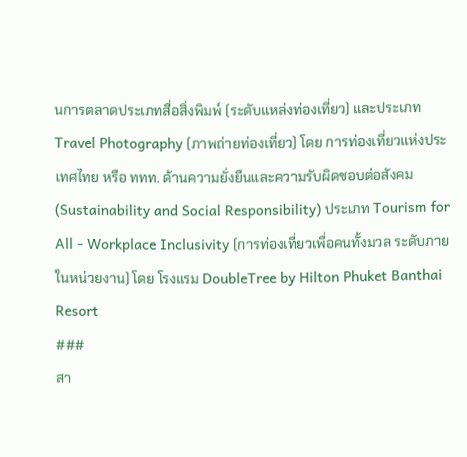นการตลาดประเภทสื่อสิ่งพิมพ์ (ระดับแหล่งท่องเที่ยว) และประเภท Travel Photography (ภาพถ่ายท่องเที่ยว) โดย การท่องเที่ยวแห่งประเทศไทย หรือ ททท. ด้านความยั่งยืนและความรับผิดชอบต่อสังคม (Sustainability and Social Responsibility) ประเภท Tourism for All - Workplace Inclusivity (การท่องเที่ยวเพื่อคนทั้งมวล ระดับภายในหน่วยงาน) โดย โรงแรม DoubleTree by Hilton Phuket Banthai Resort
###
สา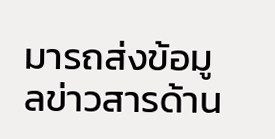มารถส่งข้อมูลข่าวสารด้าน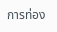การท่อง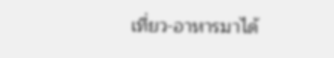เที่ยว-อาหารมาได้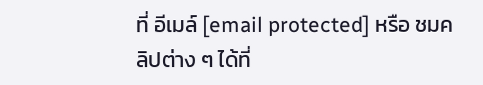ที่ อีเมล์ [email protected] หรือ ชมคลิปต่าง ๆ ได้ที่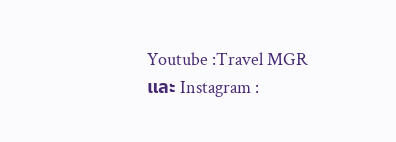Youtube :Travel MGR และ Instagram :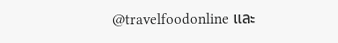@travelfoodonline และ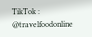TikTok : @travelfoodonline